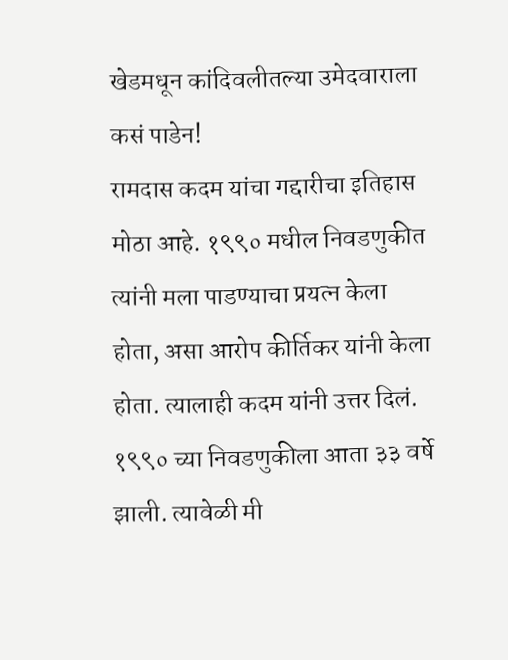खेडमधून कांदिवलीतल्या उमेदवाराला कसं पाडेन!
रामदास कदम यांचा गद्दारीचा इतिहास मोठा आहे. १९९० मधील निवडणुकीत त्यांनी मला पाडण्याचा प्रयत्न केला होता, असा आरोप कीर्तिकर यांनी केला होता. त्यालाही कदम यांनी उत्तर दिलं. १९९० च्या निवडणुकीला आता ३३ वर्षे झाली. त्यावेळी मी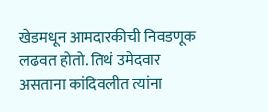खेडमधून आमदारकीची निवडणूक लढवत होतो. तिथं उमेदवार असताना कांदिवलीत त्यांना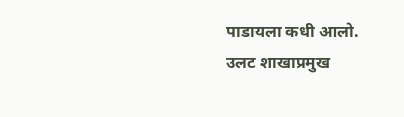पाडायला कधी आलो. उलट शाखाप्रमुख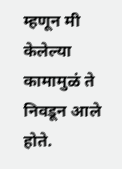म्हणून मी केलेल्या कामामुळं ते निवडून आले होते.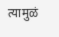त्यामुळं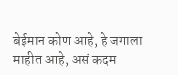बेईमान कोण आहे, हे जगाला माहीत आहे, असं कदम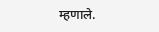म्हणाले.